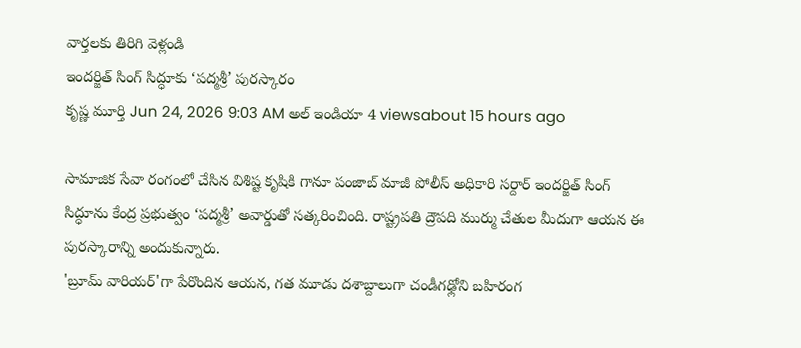వార్తలకు తిరిగి వెళ్లండి
ఇందర్జిత్ సింగ్ సిద్ధూకు ‘పద్మశ్రీ’ పురస్కారం
కృష్ణ మూర్తి Jun 24, 2026 9:03 AM అల్ ఇండియా 4 viewsabout 15 hours ago

సామాజిక సేవా రంగంలో చేసిన విశిష్ట కృషికి గానూ పంజాబ్ మాజీ పోలీస్ అధికారి సర్దార్ ఇందర్జిత్ సింగ్ సిద్ధూను కేంద్ర ప్రభుత్వం ‘పద్మశ్రీ’ అవార్డుతో సత్కరించింది. రాష్ట్రపతి ద్రౌపది ముర్ము చేతుల మీదుగా ఆయన ఈ పురస్కారాన్ని అందుకున్నారు.
'బ్రూమ్ వారియర్'గా పేరొందిన ఆయన, గత మూడు దశాబ్దాలుగా చండీగఢ్లోని బహిరంగ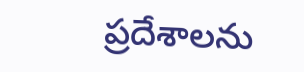ప్రదేశాలను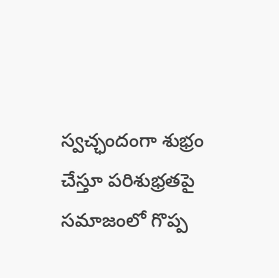స్వచ్ఛందంగా శుభ్రం చేస్తూ పరిశుభ్రతపై సమాజంలో గొప్ప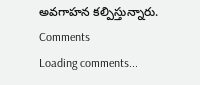అవగాహన కల్పిస్తున్నారు.
Comments
Loading comments...